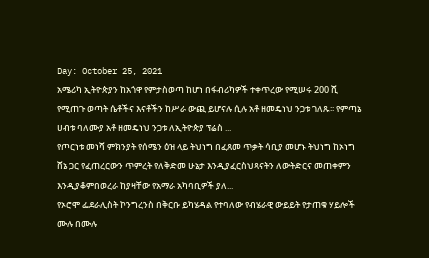Day: October 25, 2021
አሜሪካ ኢትዮጵያን ከአጎዋ የምታስወጣ ከሆነ በፋብሪካዎች ተቀጥረው የሚሠሩ 200 ሺ የሚጠጉ ወጣት ሴቶችና እናቶችን ከሥራ ውጪ ይሆናሉ ሲሉ አቶ ዘመዴነህ ንጋቱ ገለጹ፡፡ የምጣኔ ሀብቱ ባለሙያ አቶ ዘመዴነህ ንጋቱ ለኢትዮጵያ ፕሬስ ...
የጦርነቱ መነሻ ምክንያት የሰሜን ዕዝ ላይ ትህነግ በፈጸመ ጥቃት ሳቢያ መሆኑ ትህነግ ከኦነግ ሸኔ ጋር የፈጠረርውን ጥምረት የለቅድመ ሁኔታ እንዲያፈርስህጻናትን ለውትድርና መጠቀምን እንዲያቆምበወረራ ከያዛቸው የአማራ አካባቢዎች ያለ...
የኦሮሞ ፌደራሊስት ኮንግረንስ በቅርቡ ይካሄዳል የተባለው የብሄራዊ ውይይት የታጠቁ ሃይሎች ሙሉ በሙሉ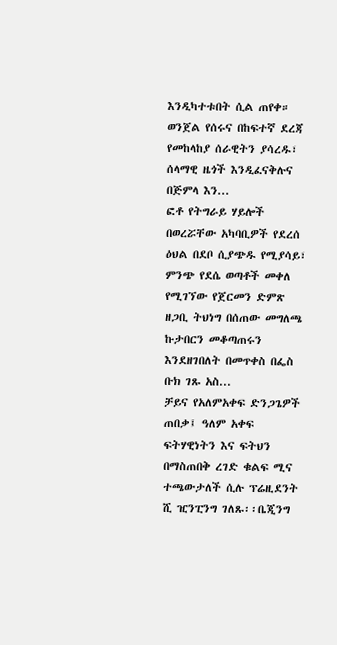እንዲካተቱበት ሲል ጠየቀ። ወንጀል የሰሩና በከፍተኛ ደረጃ የመከላከያ ሰራዊትን ያሳረዱ፣ ሰላማዊ ዜጎች እንዲፈናቅሉና በጅምላ እን...
ፎቶ የትግራይ ሃይሎች በወረሯቸው አካባቢዎች የደረሰ ዕህል በደቦ ሲያጭዱ የሚያሳይ፣ ምንጭ የደሴ ወጣቶች መቀለ የሚገኘው የጀርመን ድምጽ ዘጋቢ ትህነግ በሰጠው መግለጫ ኩታበርን መቆጣጠሩን እንደዘገበለት በመጥቀስ በፌስ ቡክ ገጹ አስ...
ቻይና የአለምአቀፍ ድንጋጌዎች ጠበቃ፤ ዓለም አቀፍ ፍትሃዊነትን እና ፍትህን በማስጠበቅ ረገድ ቁልፍ ሚና ተጫውታለች ሲሉ ፕሬዚደንት ሺ ዢንፒንግ ገለጹ፡፡ቤጂንግ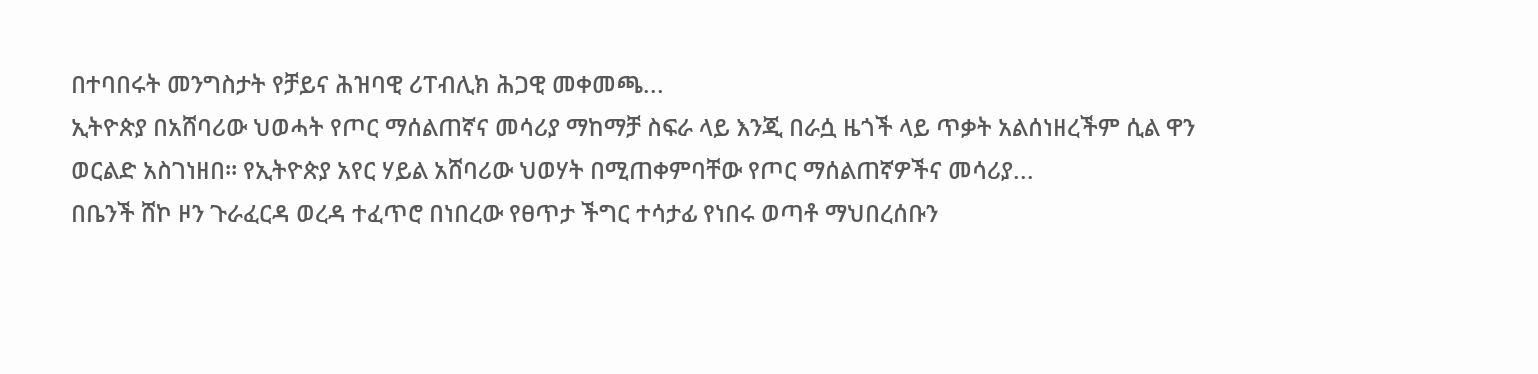በተባበሩት መንግስታት የቻይና ሕዝባዊ ሪፐብሊክ ሕጋዊ መቀመጫ...
ኢትዮጵያ በአሸባሪው ህወሓት የጦር ማሰልጠኛና መሳሪያ ማከማቻ ስፍራ ላይ እንጂ በራሷ ዜጎች ላይ ጥቃት አልሰነዘረችም ሲል ዋን ወርልድ አስገነዘበ። የኢትዮጵያ አየር ሃይል አሸባሪው ህወሃት በሚጠቀምባቸው የጦር ማሰልጠኛዎችና መሳሪያ...
በቤንች ሸኮ ዞን ጉራፈርዳ ወረዳ ተፈጥሮ በነበረው የፀጥታ ችግር ተሳታፊ የነበሩ ወጣቶ ማህበረሰቡን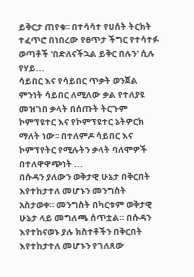ይቅርታ ጠየቁ፡፡ በተሳሳተ የሀሰት ትርክት ተፈጥሮ በነበረው የፀጥታ ችግር የተሳተፉ ወጣቶች 'በድለናችኋል ይቅር በሉን' ሲሉ የሃይ...
ሳይበር እና የሳይበር ጥቃት ወንጀል ምንነት ሳይበር ለሚለው ቃል የተለያዩ መዝገበ ቃላት በሰጡት ትርጉም ኮምፕዩተር እና የኮምፕዩተር ኔትዎርክ ማለት ነው፡፡ በተለምዶ ሳይበር እና ኮምፕየትር የሚሉትን ቃላት ባለሞዎች በተለዋዋጭነት ...
በሱዳን ያለውን ወቅታዊ ሁኔታ በቅርበት እየተከታተለ መሆኑን መንግስት አስታወቀ። መንግስት በካርቱም ወቅታዊ ሁኔታ ላይ መግለጫ ሰጥቷል። በሱዳን እየተከናወኑ ያሉ ክስተቶችን በቅርበት እየተከታተለ መሆኑን የገለጸው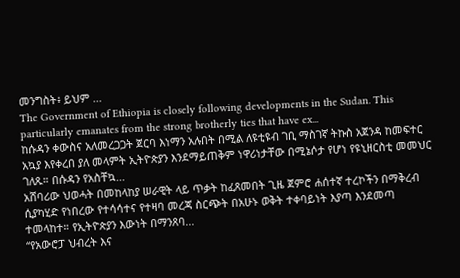መንግስት፥ ይህም ...
The Government of Ethiopia is closely following developments in the Sudan. This particularly emanates from the strong brotherly ties that have ex...
ከሱዳን ቀውስና አለመረጋጋት ጀርባ እነማን አሉበት በሚል ለዩቲዩብ ገቢ ማስገኛ ትኩስ አጀንዳ ከመፍተር አኳያ እየቀረበ ያለ መላምት ኢትዮጵያን እንደማይጠቅም ነዋሪነታቸው በሚኔሶታ የሆነ የዩኒዘርስቲ መመህር ገለጹ። በሱዳን የአስቸኳ...
አሸባሪው ህወሓት በመከላከያ ሠራዊት ላይ ጥቃት ከፈጸመበት ጊዜ ጀምሮ ሐሰተኛ ተረኮችን በማቅረብ ሲያካሂድ የነበረው የተሳሳተና የተዛባ መረጃ ስርጭት በአሁኑ ወቅት ተቀባይነት እያጣ እንደመጣ ተመላከተ። የኢትዮጵያን እውነት በማንጸባ...
“የአውሮፓ ህብረት እና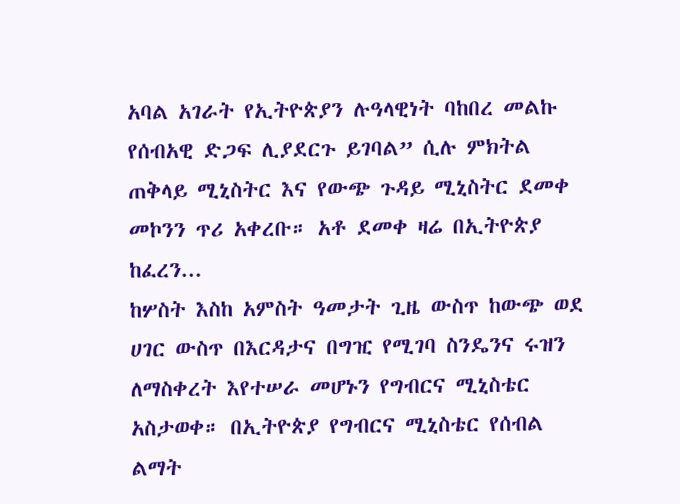አባል አገራት የኢትዮጵያን ሉዓላዊነት ባከበረ መልኩ የሰብአዊ ድጋፍ ሊያደርጉ ይገባል” ሲሉ ምክትል ጠቅላይ ሚኒስትር እና የውጭ ጉዳይ ሚኒስትር ደመቀ መኮንን ጥሪ አቀረቡ። አቶ ደመቀ ዛሬ በኢትዮጵያ ከፈረን...
ከሦስት እስከ አምስት ዓመታት ጊዜ ውስጥ ከውጭ ወደ ሀገር ውስጥ በእርዳታና በግዢ የሚገባ ስንዴንና ሩዝን ለማስቀረት እየተሠራ መሆኑን የግብርና ሚኒስቴር አስታወቀ። በኢትዮጵያ የግብርና ሚኒስቴር የሰብል ልማት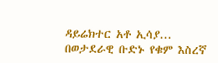ዳይሬክተር አቶ ኢሳያ...
በወታደራዊ ቡድኑ የቁም እስረኛ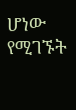ሆነው የሚገኙት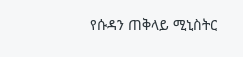የሱዳን ጠቅላይ ሚኒስትር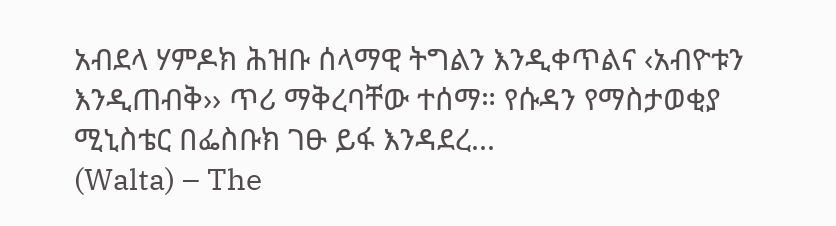አብደላ ሃምዶክ ሕዝቡ ሰላማዊ ትግልን እንዲቀጥልና ‹አብዮቱን እንዲጠብቅ›› ጥሪ ማቅረባቸው ተሰማ። የሱዳን የማስታወቂያ ሚኒስቴር በፌስቡክ ገፁ ይፋ እንዳደረ...
(Walta) – The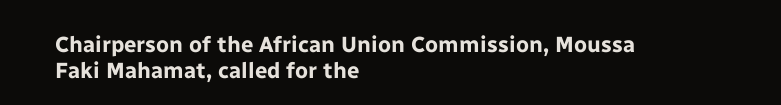Chairperson of the African Union Commission, Moussa Faki Mahamat, called for the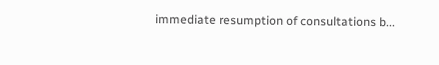immediate resumption of consultations b...